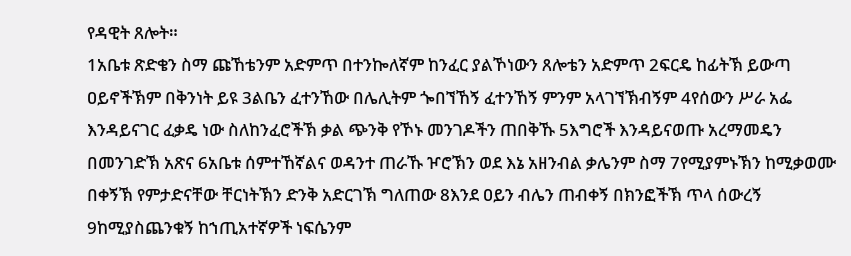የዳዊት ጸሎት።
1አቤቱ ጽድቄን ስማ ጩኸቴንም አድምጥ በተንኰለኛም ከንፈር ያልኾነውን ጸሎቴን አድምጥ 2ፍርዴ ከፊትኽ ይውጣ ዐይኖችኽም በቅንነት ይዩ 3ልቤን ፈተንኸው በሌሊትም ጐበኘኸኝ ፈተንኸኝ ምንም አላገኘኽብኝም 4የሰውን ሥራ አፌ እንዳይናገር ፈቃዴ ነው ስለከንፈሮችኽ ቃል ጭንቅ የኾኑ መንገዶችን ጠበቅኹ 5እግሮች እንዳይናወጡ አረማመዴን በመንገድኽ አጽና 6አቤቱ ሰምተኸኛልና ወዳንተ ጠራኹ ዦሮኽን ወደ እኔ አዘንብል ቃሌንም ስማ 7የሚያምኑኽን ከሚቃወሙ በቀኝኽ የምታድናቸው ቸርነትኽን ድንቅ አድርገኽ ግለጠው 8እንደ ዐይን ብሌን ጠብቀኝ በክንፎችኽ ጥላ ሰውረኝ 9ከሚያስጨንቁኝ ከኀጢአተኛዎች ነፍሴንም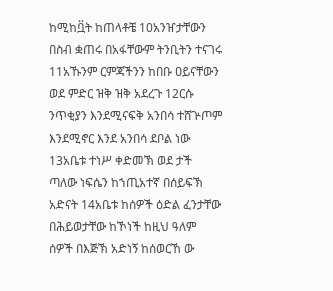ከሚከቧ፟ት ከጠላቶቼ 10አንዠታቸውን በስብ ቋጠሩ በአፋቸውም ትንቢትን ተናገሩ 11አኹንም ርምጃችንን ከበቡ ዐይናቸውን ወደ ምድር ዝቅ ዝቅ አደረጉ 12ርሱ ንጥቂያን እንደሚናፍቅ አንበሳ ተሸጕጦም እንደሚኖር እንደ አንበሳ ደቦል ነው 13አቤቱ ተነሥ ቀድመኽ ወደ ታች ጣለው ነፍሴን ከኀጢአተኛ በሰይፍኽ አድናት 14አቤቱ ከሰዎች ዕድል ፈንታቸው በሕይወታቸው ከኾነች ከዚህ ዓለም ሰዎች በእጅኽ አድነኝ ከሰወርኸ ው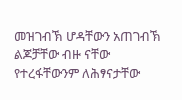መዝገብኽ ሆዳቸውን አጠገብኽ ልጆቻቸው ብዙ ናቸው የተረፋቸውንም ለሕፃናታቸው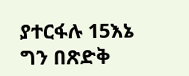ያተርፋሉ 15እኔ ግን በጽድቅ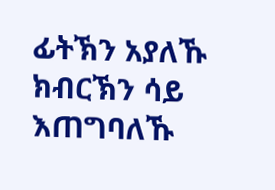ፊትኽን አያለኹ ክብርኽን ሳይ እጠግባለኹ